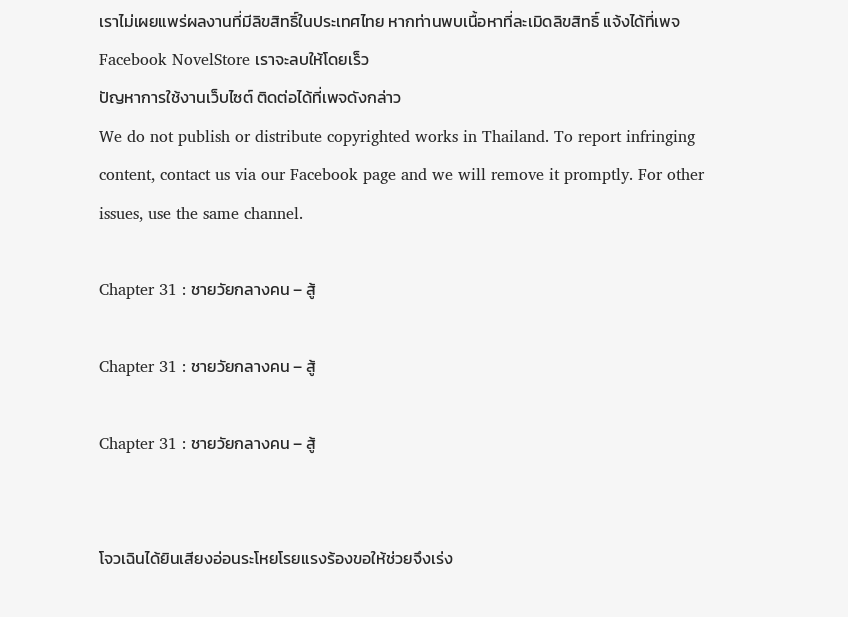เราไม่เผยแพร่ผลงานที่มีลิขสิทธิ์ในประเทศไทย หากท่านพบเนื้อหาที่ละเมิดลิขสิทธิ์ แจ้งได้ที่เพจ Facebook NovelStore เราจะลบให้โดยเร็ว
ปัญหาการใช้งานเว็บไซต์ ติดต่อได้ที่เพจดังกล่าว
We do not publish or distribute copyrighted works in Thailand. To report infringing content, contact us via our Facebook page and we will remove it promptly. For other issues, use the same channel.

Chapter 31 : ชายวัยกลางคน – สู้

Chapter 31 : ชายวัยกลางคน – สู้

Chapter 31 : ชายวัยกลางคน – สู้


โจวเฉินได้ยินเสียงอ่อนระโหยโรยแรงร้องขอให้ช่วยจึงเร่ง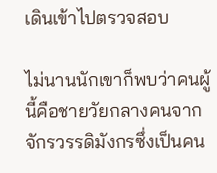เดินเข้าไปตรวจสอบ

ไม่นานนักเขาก็พบว่าคนผู้นี้คือชายวัยกลางคนจากจักรวรรดิมังกรซึ่งเป็นคน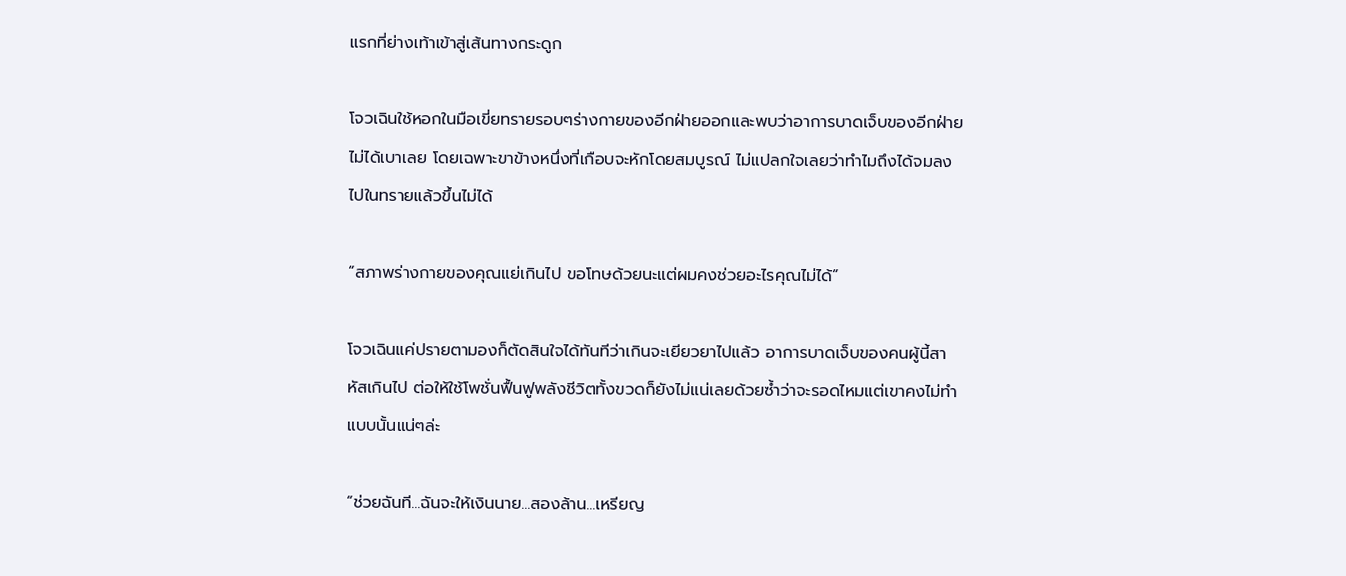แรกที่ย่างเท้าเข้าสู่เส้นทางกระดูก

โจวเฉินใช้หอกในมือเขี่ยทรายรอบๆร่างกายของอีกฝ่ายออกและพบว่าอาการบาดเจ็บของอีกฝ่ายไม่ได้เบาเลย โดยเฉพาะขาข้างหนึ่งที่เกือบจะหักโดยสมบูรณ์ ไม่แปลกใจเลยว่าทำไมถึงได้จมลงไปในทรายแล้วขึ้นไม่ได้

“สภาพร่างกายของคุณแย่เกินไป ขอโทษด้วยนะแต่ผมคงช่วยอะไรคุณไม่ได้”

โจวเฉินแค่ปรายตามองก็ตัดสินใจได้ทันทีว่าเกินจะเยียวยาไปแล้ว อาการบาดเจ็บของคนผู้นี้สาหัสเกินไป ต่อให้ใช้โพชั่นฟื้นฟูพลังชีวิตทั้งขวดก็ยังไม่แน่เลยด้วยซ้ำว่าจะรอดไหมแต่เขาคงไม่ทำแบบนั้นแน่ๆล่ะ

“ช่วยฉันที...ฉันจะให้เงินนาย...สองล้าน...เหรียญ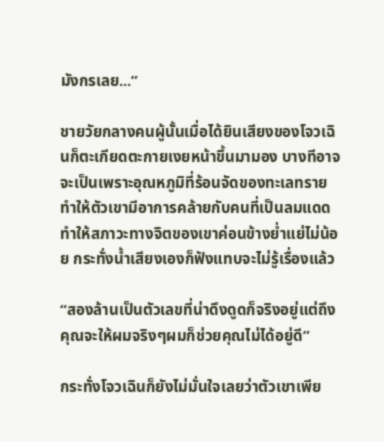มังกรเลย...”

ชายวัยกลางคนผู้นั้นเมื่อได้ยินเสียงของโจวเฉินก็ตะเกียดตะกายเงยหน้าขึ้นมามอง บางทีอาจจะเป็นเพราะอุณหภูมิที่ร้อนจัดของทะเลทรายทำให้ตัวเขามีอาการคล้ายกับคนที่เป็นลมแดดทำให้สภาวะทางจิตของเขาค่อนข้างย่ำแย่ไม่น้อย กระทั่งน้ำเสียงเองก็ฟังแทบจะไม่รู้เรื่องแล้ว

“สองล้านเป็นตัวเลขที่น่าดึงดูดก็จริงอยู่แต่ถึงคุณจะให้ผมจริงๆผมก็ช่วยคุณไม่ได้อยู่ดี”

กระทั่งโจวเฉินก็ยังไม่มั่นใจเลยว่าตัวเขาเพีย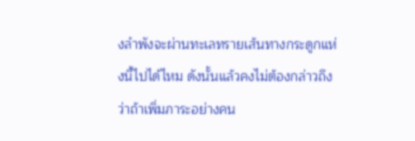งลำพังจะผ่านทะเลทรายเส้นทางกระดูกแห่งนี้ไปได้ไหม ดังนั้นแล้วคงไม่ต้องกล่าวถึงว่าถ้าเพิ่มภาระอย่างคน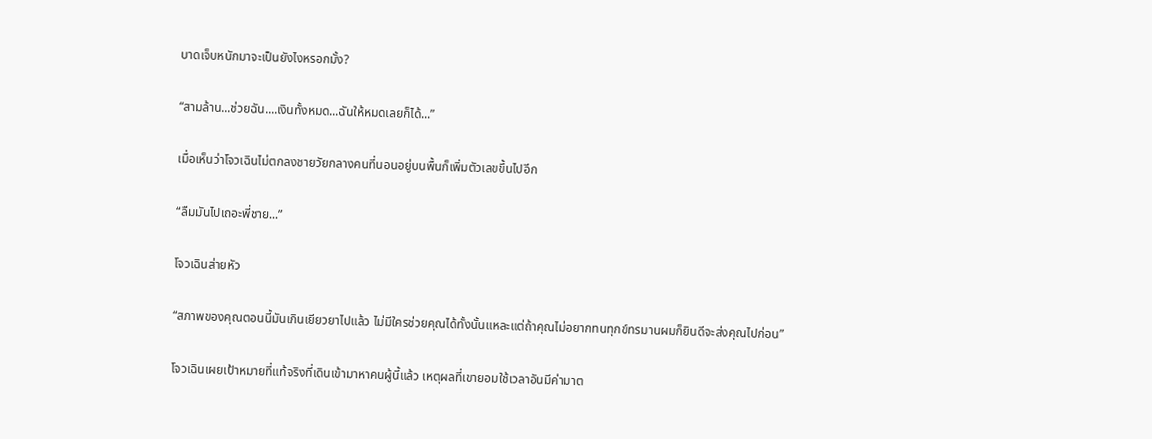บาดเจ็บหนักมาจะเป็นยังไงหรอกมั้ง?

“สามล้าน...ช่วยฉัน....เงินทั้งหมด...ฉันให้หมดเลยก็ได้...”

เมื่อเห็นว่าโจวเฉินไม่ตกลงชายวัยกลางคนที่นอนอยู่บนพื้นก็เพิ่มตัวเลขขึ้นไปอีก

“ลืมมันไปเถอะพี่ชาย...”

โจวเฉินส่ายหัว

“สภาพของคุณตอนนี้มันเกินเยียวยาไปแล้ว ไม่มีใครช่วยคุณได้ทั้งนั้นแหละแต่ถ้าคุณไม่อยากทนทุกข์ทรมานผมก็ยินดีจะส่งคุณไปก่อน”

โจวเฉินเผยเป้าหมายที่แท้จริงที่เดินเข้ามาหาคนผู้นี้แล้ว เหตุผลที่เขายอมใช้เวลาอันมีค่ามาต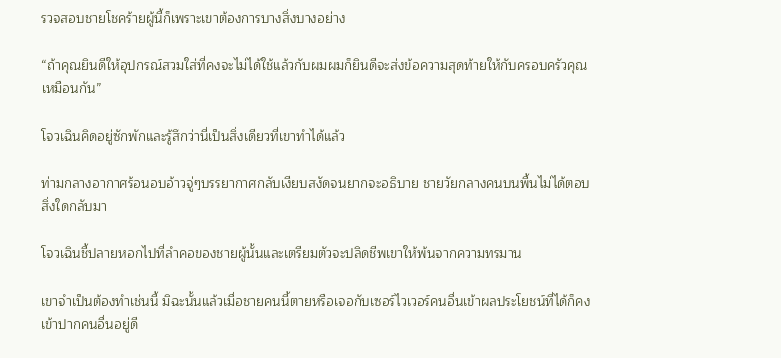รวจสอบชายโชคร้ายผู้นี้ก็เพราะเขาต้องการบางสิ่งบางอย่าง

“ถ้าคุณยินดีให้อุปกรณ์สวมใส่ที่คงจะไม่ได้ใช้แล้วกับผมผมก็ยินดีจะส่งข้อความสุดท้ายให้กับครอบครัวคุณเหมือนกัน”

โจวเฉินคิดอยู่ซักพักและรู้สึกว่านี่เป็นสิ่งเดียวที่เขาทำได้แล้ว

ท่ามกลางอากาศร้อนอบอ้าวจู่ๆบรรยากาศกลับเงียบสงัดจนยากจะอธิบาย ชายวัยกลางคนบนพื้นไม่ได้ตอบสิ่งใดกลับมา

โจวเฉินชี้ปลายหอกไปที่ลำคอของชายผู้นั้นและเตรียมตัวจะปลิดชีพเขาให้พ้นจากความทรมาน

เขาจำเป็นต้องทำเช่นนี้ มิฉะนั้นแล้วเมื่อชายคนนี้ตายหรือเจอกับเซอร์ไวเวอร์คนอื่นเข้าผลประโยชน์ที่ได้ก็คงเข้าปากคนอื่นอยู่ดี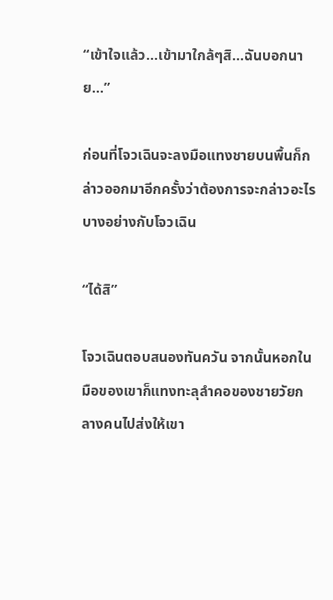“เข้าใจแล้ว...เข้ามาใกล้ๆสิ...ฉันบอกนาย...”

ก่อนที่โจวเฉินจะลงมือแทงชายบนพื้นก็กล่าวออกมาอีกครั้งว่าต้องการจะกล่าวอะไรบางอย่างกับโจวเฉิน

“ได้สิ”

โจวเฉินตอบสนองทันควัน จากนั้นหอกในมือของเขาก็แทงทะลุลำคอของชายวัยกลางคนไปส่งให้เขา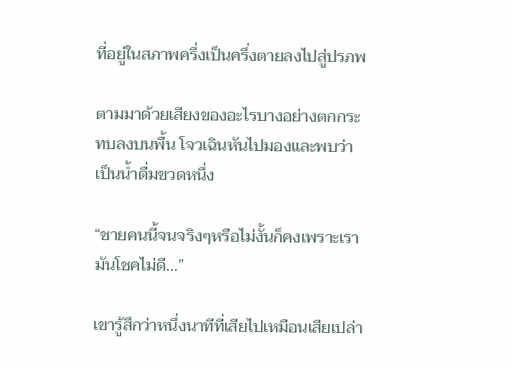ที่อยู่ในสภาพครึ่งเป็นครึ่งตายลงไปสู่ปรภพ

ตามมาด้วยเสียงของอะไรบางอย่างตกกระทบลงบนพื้น โจวเฉินหันไปมองและพบว่าเป็นน้ำดื่มขวดหนึ่ง

“ชายคนนี้จนจริงๆหรือไม่งั้นก็คงเพราะเรามันโชคไม่ดี...”

เขารู้สึกว่าหนึ่งนาทีที่เสียไปเหมือนเสียเปล่า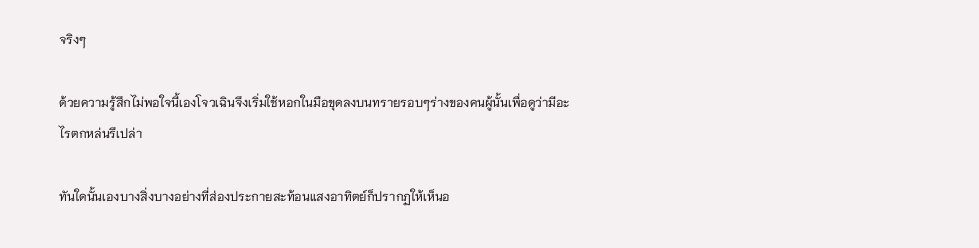จริงๆ

ด้วยความรู้สึกไม่พอใจนี้เองโจวเฉินจึงเริ่มใช้หอกในมือขุดลงบนทรายรอบๆร่างของคนผู้นั้นเพื่อดูว่ามีอะไรตกหล่นรึเปล่า

ทันใดนั้นเองบางสิ่งบางอย่างที่ส่องประกายสะท้อนแสงอาทิตย์ก็ปรากฏให้เห็นอ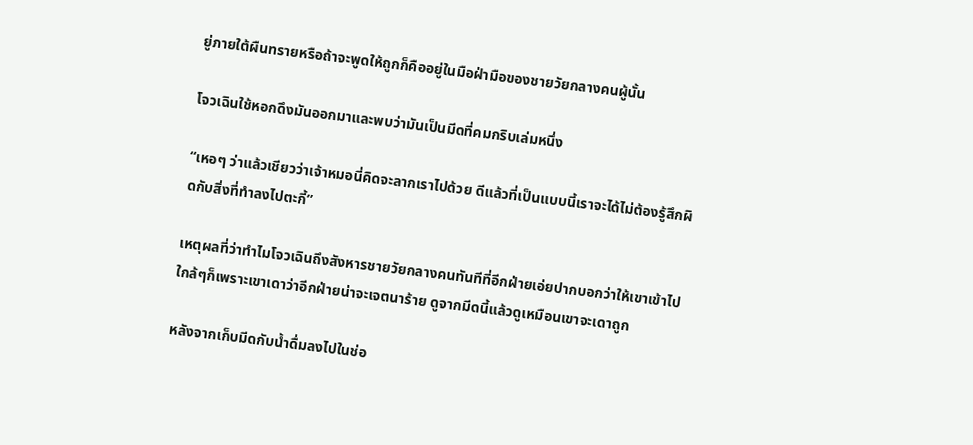ยู่ภายใต้ผืนทรายหรือถ้าจะพูดให้ถูกก็คืออยู่ในมือฝ่ามือของชายวัยกลางคนผู้นั้น

โจวเฉินใช้หอกดึงมันออกมาและพบว่ามันเป็นมีดที่คมกริบเล่มหนึ่ง

“เหอๆ ว่าแล้วเชียวว่าเจ้าหมอนี่คิดจะลากเราไปด้วย ดีแล้วที่เป็นแบบนี้เราจะได้ไม่ต้องรู้สึกผิดกับสิ่งที่ทำลงไปตะกี้”

เหตุผลที่ว่าทำไมโจวเฉินถึงสังหารชายวัยกลางคนทันทีที่อีกฝ่ายเอ่ยปากบอกว่าให้เขาเข้าไปใกล้ๆก็เพราะเขาเดาว่าอีกฝ่ายน่าจะเจตนาร้าย ดูจากมีดนี้แล้วดูเหมือนเขาจะเดาถูก

หลังจากเก็บมีดกับน้ำดื่มลงไปในช่อ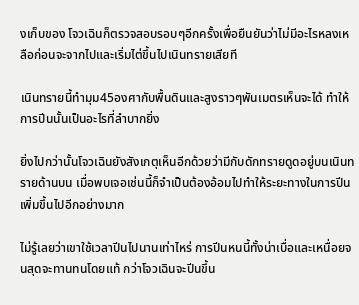งเก็บของ โจวเฉินก็ตรวจสอบรอบๆอีกครั้งเพื่อยืนยันว่าไม่มีอะไรหลงเหลือก่อนจะจากไปและเริ่มไต่ขึ้นไปเนินทรายเสียที

เนินทรายนี้ทำมุม45องศากับพื้นดินและสูงราวๆพันเมตรเห็นจะได้ ทำให้การปีนนั้นเป็นอะไรที่ลำบากยิ่ง

ยิ่งไปกว่านั้นโจวเฉินยังสังเกตุเห็นอีกด้วยว่ามีกับดักทรายดูดอยู่บนเนินทรายด้านบน เมื่อพบเจอเช่นนี้ก็จำเป็นต้องอ้อมไปทำให้ระยะทางในการปีนเพิ่มขึ้นไปอีกอย่างมาก

ไม่รู้เลยว่าเขาใช้เวลาปีนไปนานเท่าไหร่ การปีนหนนี้ทั้งน่าเบื่อและเหนื่อยจนสุดจะทานทนโดยแท้ กว่าโจวเฉินจะปีนขึ้น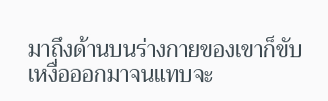มาถึงด้านบนร่างกายของเขาก็ขับเหงื่อออกมาจนแทบจะ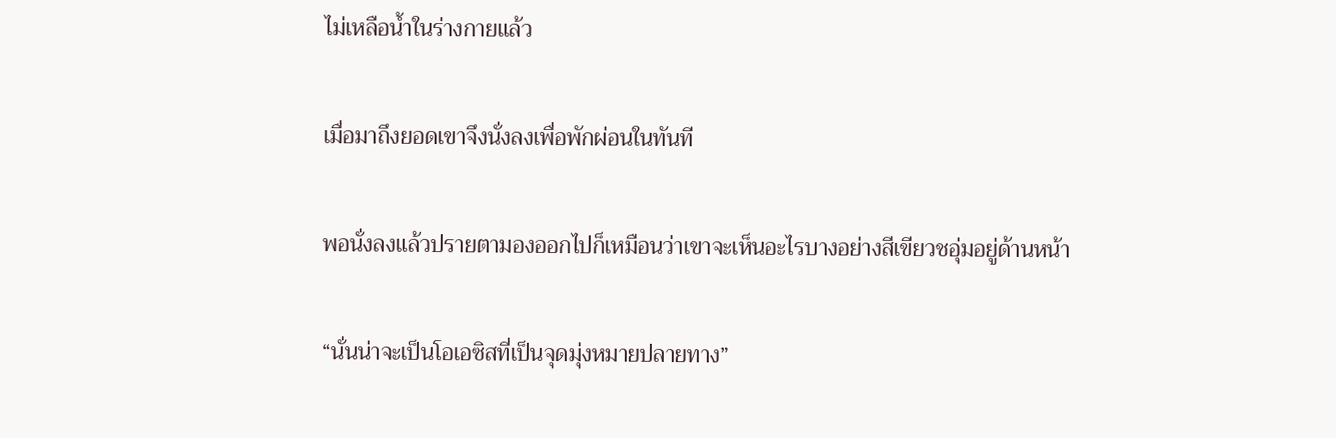ไม่เหลือน้ำในร่างกายแล้ว

เมื่อมาถึงยอดเขาจึงนั่งลงเพื่อพักผ่อนในทันที

พอนั่งลงแล้วปรายตามองออกไปก็เหมือนว่าเขาจะเห็นอะไรบางอย่างสีเขียวชอุ่มอยู่ด้านหน้า

“นั่นน่าจะเป็นโอเอซิสที่เป็นจุดมุ่งหมายปลายทาง”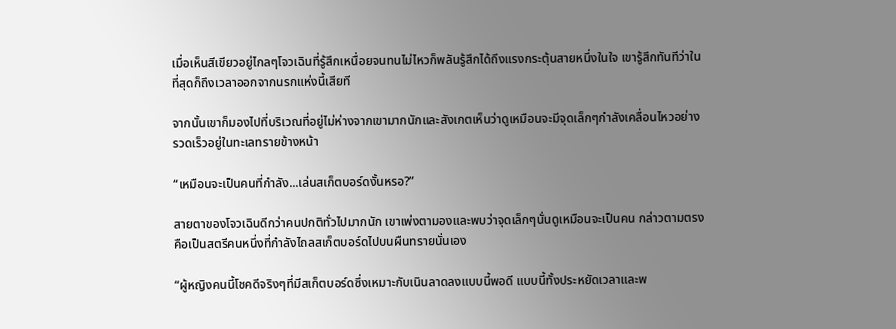เมื่อเห็นสีเขียวอยู่ไกลๆโจวเฉินที่รู้สึกเหนื่อยจนทนไม่ไหวก็พลันรู้สึกได้ถึงแรงกระตุ้นสายหนึ่งในใจ เขารู้สึกทันทีว่าในที่สุดก็ถึงเวลาออกจากนรกแห่งนี้เสียที

จากนั้นเขาก็มองไปที่บริเวณที่อยู่ไม่ห่างจากเขามากนักและสังเกตเห็นว่าดูเหมือนจะมีจุดเล็กๆกำลังเคลื่อนไหวอย่างรวดเร็วอยู่ในทะเลทรายข้างหน้า

“เหมือนจะเป็นคนที่กำลัง...เล่นสเก็ตบอร์ดงั้นหรอ?”

สายตาของโจวเฉินดีกว่าคนปกติทั่วไปมากนัก เขาเพ่งตามองและพบว่าจุดเล็กๆนั่นดูเหมือนจะเป็นคน กล่าวตามตรงคือเป็นสตรีคนหนึ่งที่กำลังไถลสเก็ตบอร์ดไปบนผืนทรายนั่นเอง

“ผู้หญิงคนนี้โชคดีจริงๆที่มีสเก็ตบอร์ดซึ่งเหมาะกับเนินลาดลงแบบนี้พอดี แบบนี้ทั้งประหยัดเวลาและพ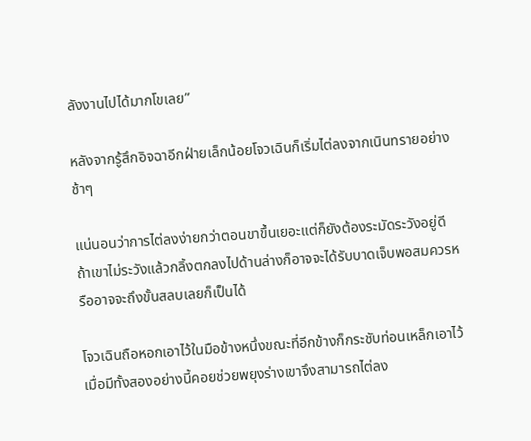ลังงานไปได้มากโขเลย”

หลังจากรู้สึกอิจฉาอีกฝ่ายเล็กน้อยโจวเฉินก็เริ่มไต่ลงจากเนินทรายอย่างช้าๆ

แน่นอนว่าการไต่ลงง่ายกว่าตอนขาขึ้นเยอะแต่ก็ยังต้องระมัดระวังอยู่ดี ถ้าเขาไม่ระวังแล้วกลิ้งตกลงไปด้านล่างก็อาจจะได้รับบาดเจ็บพอสมควรหรืออาจจะถึงขั้นสลบเลยก็เป็นได้

โจวเฉินถือหอกเอาไว้ในมือข้างหนึ่งขณะที่อีกข้างก็กระชับท่อนเหล็กเอาไว้ เมื่อมีทั้งสองอย่างนี้คอยช่วยพยุงร่างเขาจึงสามารถไต่ลง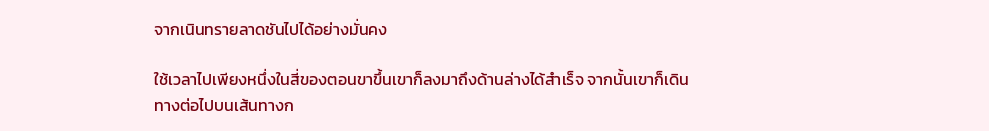จากเนินทรายลาดชันไปได้อย่างมั่นคง

ใช้เวลาไปเพียงหนึ่งในสี่ของตอนขาขึ้นเขาก็ลงมาถึงด้านล่างได้สำเร็จ จากนั้นเขาก็เดินทางต่อไปบนเส้นทางก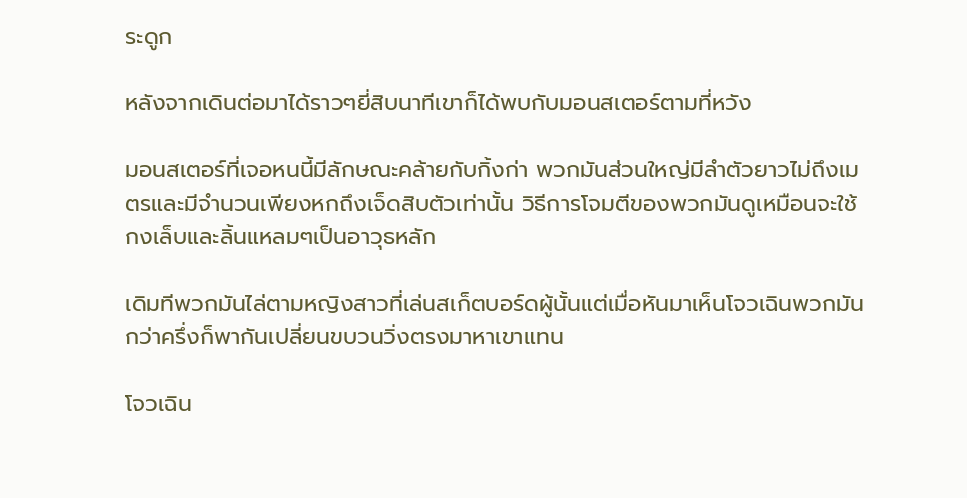ระดูก

หลังจากเดินต่อมาได้ราวๆยี่สิบนาทีเขาก็ได้พบกับมอนสเตอร์ตามที่หวัง

มอนสเตอร์ที่เจอหนนี้มีลักษณะคล้ายกับกิ้งก่า พวกมันส่วนใหญ่มีลำตัวยาวไม่ถึงเมตรและมีจำนวนเพียงหกถึงเจ็ดสิบตัวเท่านั้น วิธีการโจมตีของพวกมันดูเหมือนจะใช้กงเล็บและลิ้นแหลมๆเป็นอาวุธหลัก

เดิมทีพวกมันไล่ตามหญิงสาวที่เล่นสเก็ตบอร์ดผู้นั้นแต่เมื่อหันมาเห็นโจวเฉินพวกมันกว่าครึ่งก็พากันเปลี่ยนขบวนวิ่งตรงมาหาเขาแทน

โจวเฉิน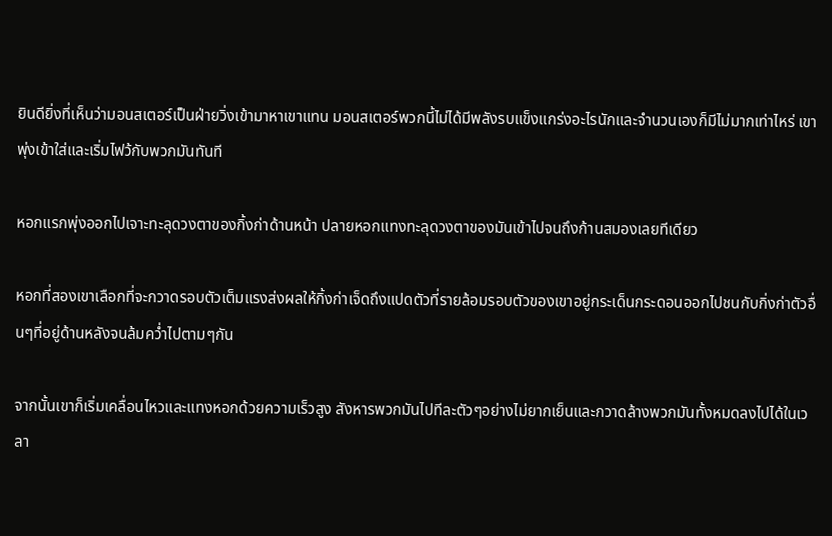ยินดียิ่งที่เห็นว่ามอนสเตอร์เป็นฝ่ายวิ่งเข้ามาหาเขาแทน มอนสเตอร์พวกนี้ไม่ได้มีพลังรบแข็งแกร่งอะไรนักและจำนวนเองก็มีไม่มากเท่าไหร่ เขาพุ่งเข้าใส่และเริ่มไฟว้กับพวกมันทันที

หอกแรกพุ่งออกไปเจาะทะลุดวงตาของกิ้งก่าด้านหน้า ปลายหอกแทงทะลุดวงตาของมันเข้าไปจนถึงก้านสมองเลยทีเดียว

หอกที่สองเขาเลือกที่จะกวาดรอบตัวเต็มแรงส่งผลให้กิ้งก่าเจ็ดถึงแปดตัวที่รายล้อมรอบตัวของเขาอยู่กระเด็นกระดอนออกไปชนกับกิ่งก่าตัวอื่นๆที่อยู่ด้านหลังจนล้มคว่ำไปตามๆกัน

จากนั้นเขาก็เริ่มเคลื่อนไหวและแทงหอกด้วยความเร็วสูง สังหารพวกมันไปทีละตัวๆอย่างไม่ยากเย็นและกวาดล้างพวกมันทั้งหมดลงไปได้ในเวลา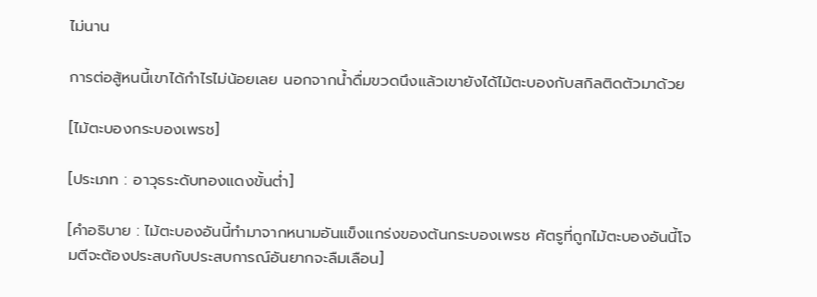ไม่นาน

การต่อสู้หนนี้เขาได้กำไรไม่น้อยเลย นอกจากน้ำดื่มขวดนึงแล้วเขายังได้ไม้ตะบองกับสกิลติดตัวมาด้วย

[ไม้ตะบองกระบองเพรช]

[ประเภท : อาวุธระดับทองแดงขั้นต่ำ]

[คำอธิบาย : ไม้ตะบองอันนี้ทำมาจากหนามอันแข็งแกร่งของต้นกระบองเพรช ศัตรูที่ถูกไม้ตะบองอันนี้โจมตีจะต้องประสบกับประสบการณ์อันยากจะลืมเลือน]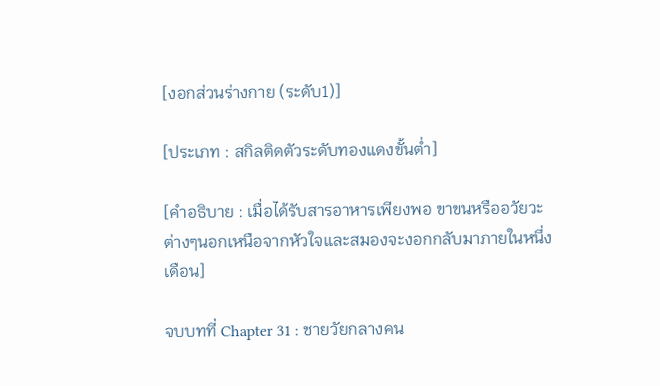[งอกส่วนร่างกาย (ระดับ1)]

[ประเภท : สกิลติดตัวระดับทองแดงขั้นต่ำ]

[คำอธิบาย : เมื่อได้รับสารอาหารเพียงพอ ขาขนหรืออวัยวะต่างๆนอกเหนือจากหัวใจและสมองจะงอกกลับมาภายในหนึ่งเดือน]

จบบทที่ Chapter 31 : ชายวัยกลางคน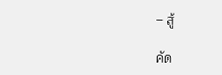– สู้

คัด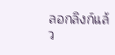ลอกลิงก์แล้ว